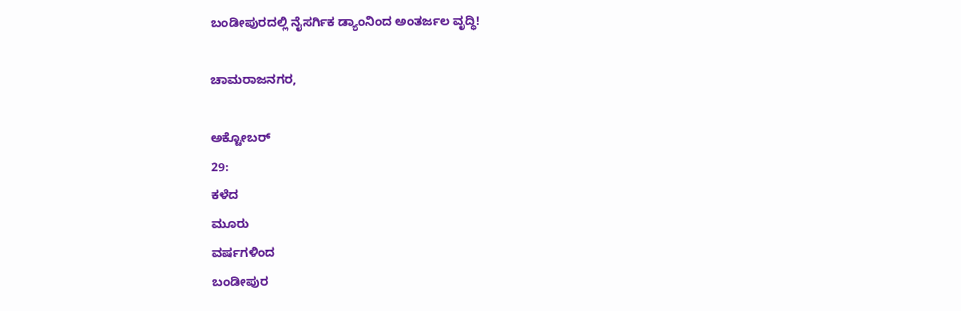ಬಂಡೀಪುರದಲ್ಲಿ ನೈಸರ್ಗಿಕ ಡ್ಯಾಂನಿಂದ ಅಂತರ್ಜಲ ವೃದ್ಧಿ!

ಚಾಮರಾಜನಗರ,

ಅಕ್ಟೋಬರ್
29:
ಕಳೆದ
ಮೂರು
ವರ್ಷಗಳಿಂದ
ಬಂಡೀಪುರ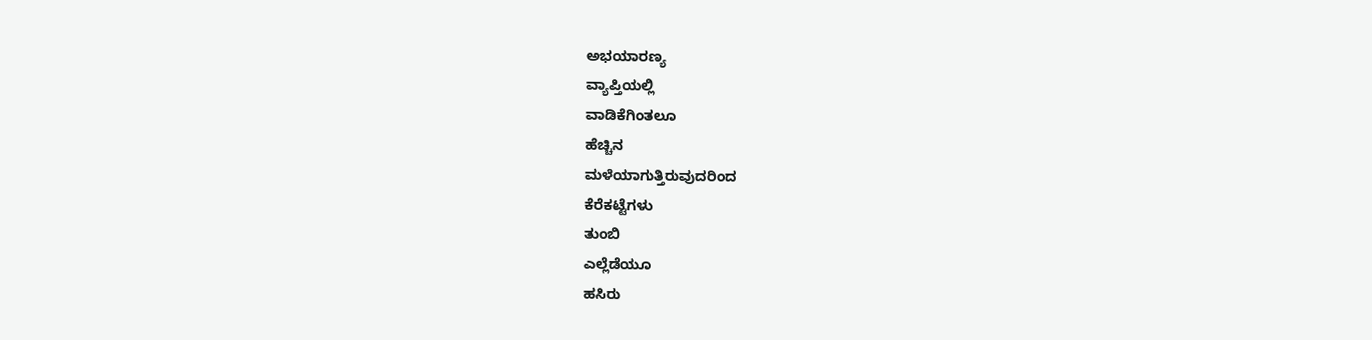ಅಭಯಾರಣ್ಯ
ವ್ಯಾಪ್ತಿಯಲ್ಲಿ
ವಾಡಿಕೆಗಿಂತಲೂ
ಹೆಚ್ಚಿನ
ಮಳೆಯಾಗುತ್ತಿರುವುದರಿಂದ
ಕೆರೆಕಟ್ಟೆಗಳು
ತುಂಬಿ
ಎಲ್ಲೆಡೆಯೂ
ಹಸಿರು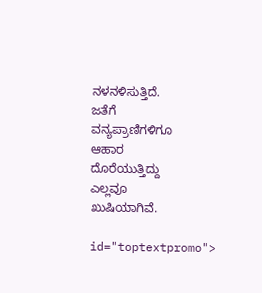ನಳನಳಿಸುತ್ತಿದೆ.
ಜತೆಗೆ
ವನ್ಯಪ್ರಾಣಿಗಳಿಗೂ
ಆಹಾರ
ದೊರೆಯುತ್ತಿದ್ದು
ಎಲ್ಲವೂ
ಖುಷಿಯಾಗಿವೆ.

id="toptextpromo">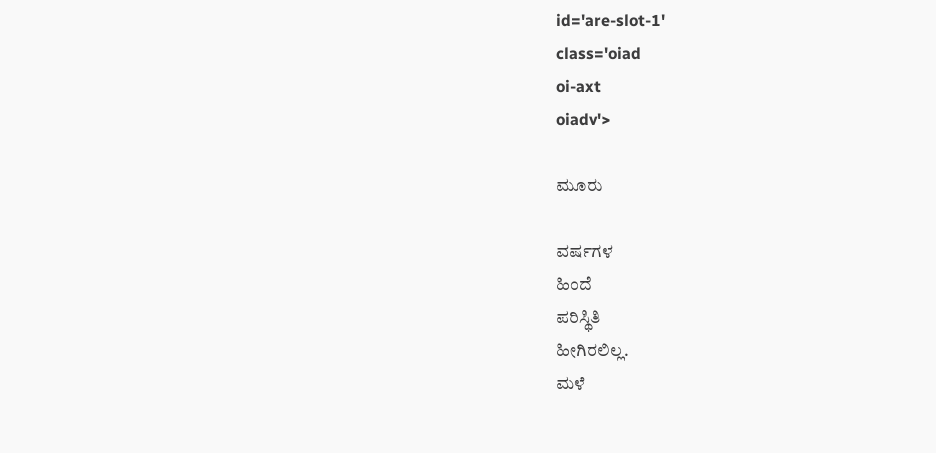id='are-slot-1'
class='oiad
oi-axt
oiadv'>

ಮೂರು

ವರ್ಷಗಳ
ಹಿಂದೆ
ಪರಿಸ್ಥಿತಿ
ಹೀಗಿರಲಿಲ್ಲ.
ಮಳೆ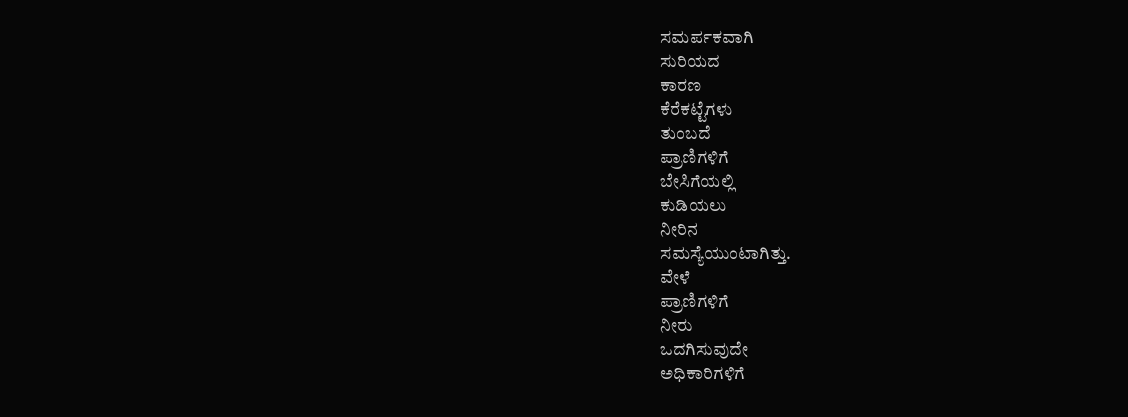ಸಮರ್ಪಕವಾಗಿ
ಸುರಿಯದ
ಕಾರಣ
ಕೆರೆಕಟ್ಟೆಗಳು
ತುಂಬದೆ
ಪ್ರಾಣಿಗಳಿಗೆ
ಬೇಸಿಗೆಯಲ್ಲಿ
ಕುಡಿಯಲು
ನೀರಿನ
ಸಮಸ್ಯೆಯುಂಟಾಗಿತ್ತು.
ವೇಳೆ
ಪ್ರಾಣಿಗಳಿಗೆ
ನೀರು
ಒದಗಿಸುವುದೇ
ಅಧಿಕಾರಿಗಳಿಗೆ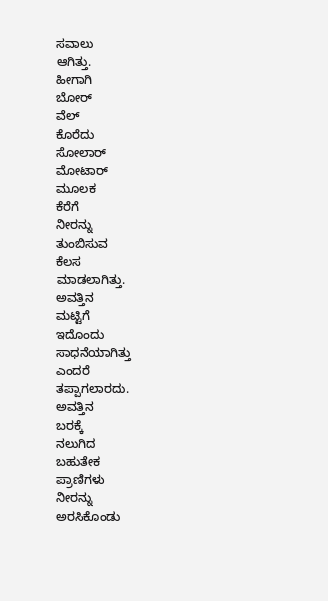ಸವಾಲು
ಆಗಿತ್ತು.
ಹೀಗಾಗಿ
ಬೋರ್
ವೆಲ್
ಕೊರೆದು
ಸೋಲಾರ್
ಮೋಟಾರ್
ಮೂಲಕ
ಕೆರೆಗೆ
ನೀರನ್ನು
ತುಂಬಿಸುವ
ಕೆಲಸ
ಮಾಡಲಾಗಿತ್ತು.
ಅವತ್ತಿನ
ಮಟ್ಟಿಗೆ
ಇದೊಂದು
ಸಾಧನೆಯಾಗಿತ್ತು
ಎಂದರೆ
ತಪ್ಪಾಗಲಾರದು.
ಅವತ್ತಿನ
ಬರಕ್ಕೆ
ನಲುಗಿದ
ಬಹುತೇಕ
ಪ್ರಾಣಿಗಳು
ನೀರನ್ನು
ಅರಸಿಕೊಂಡು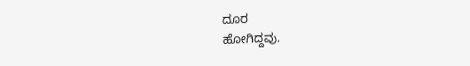ದೂರ
ಹೋಗಿದ್ದವು.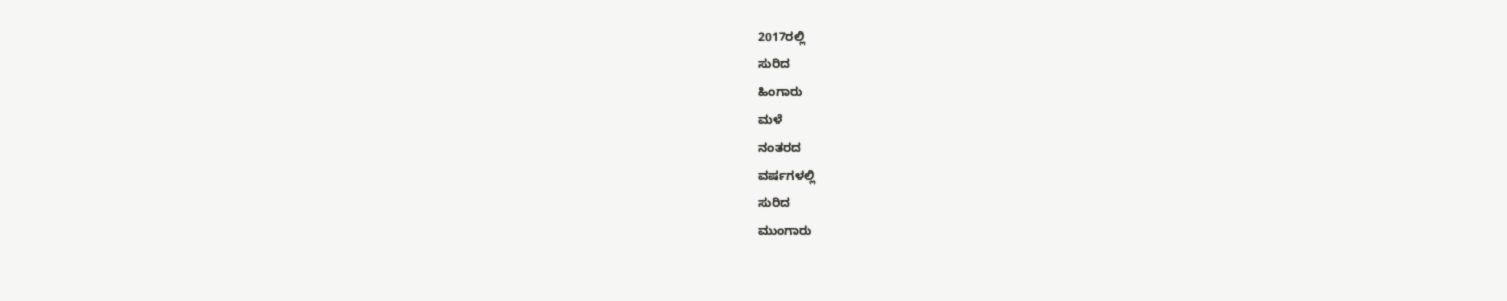2017ರಲ್ಲಿ
ಸುರಿದ
ಹಿಂಗಾರು
ಮಳೆ
ನಂತರದ
ವರ್ಷಗಳಲ್ಲಿ
ಸುರಿದ
ಮುಂಗಾರು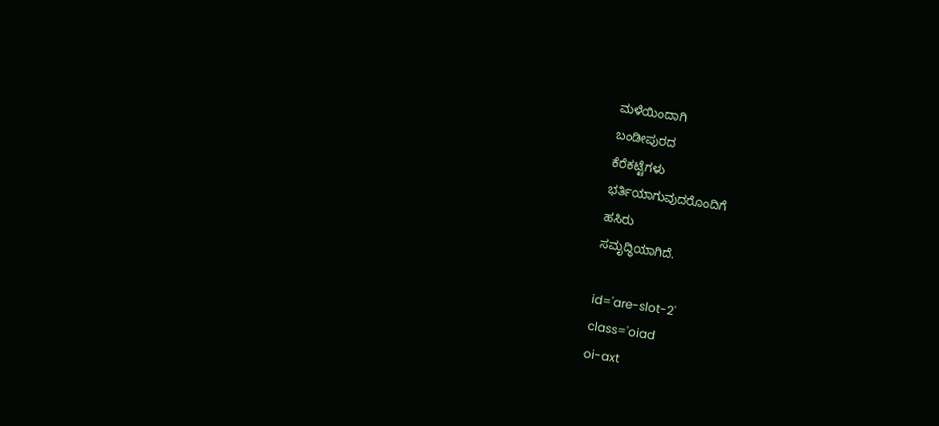ಮಳೆಯಿಂದಾಗಿ
ಬಂಡೀಪುರದ
ಕೆರೆಕಟ್ಟೆಗಳು
ಭರ್ತಿಯಾಗುವುದರೊಂದಿಗೆ
ಹಸಿರು
ಸಮೃದ್ಧಿಯಾಗಿದೆ.

id='are-slot-2'
class='oiad
oi-axt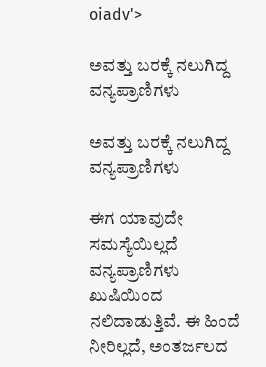oiadv'>

ಅವತ್ತು ಬರಕ್ಕೆ ನಲುಗಿದ್ದ ವನ್ಯಪ್ರಾಣಿಗಳು

ಅವತ್ತು ಬರಕ್ಕೆ ನಲುಗಿದ್ದ ವನ್ಯಪ್ರಾಣಿಗಳು

ಈಗ ಯಾವುದೇ ಸಮಸ್ಯೆಯಿಲ್ಲದೆ ವನ್ಯಪ್ರಾಣಿಗಳು ಖುಷಿಯಿಂದ ನಲಿದಾಡುತ್ತಿವೆ. ಈ ಹಿಂದೆ ನೀರಿಲ್ಲದೆ, ಅಂತರ್ಜಲದ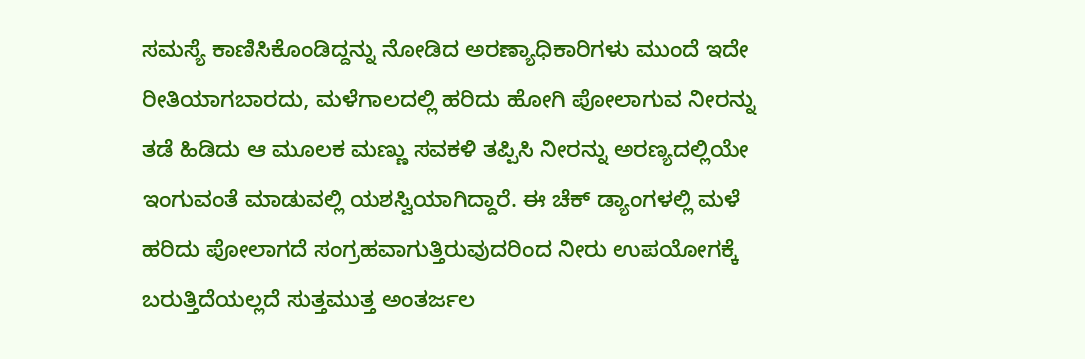ಸಮಸ್ಯೆ ಕಾಣಿಸಿಕೊಂಡಿದ್ದನ್ನು ನೋಡಿದ ಅರಣ್ಯಾಧಿಕಾರಿಗಳು ಮುಂದೆ ಇದೇ ರೀತಿಯಾಗಬಾರದು, ಮಳೆಗಾಲದಲ್ಲಿ ಹರಿದು ಹೋಗಿ ಪೋಲಾಗುವ ನೀರನ್ನು ತಡೆ ಹಿಡಿದು ಆ ಮೂಲಕ ಮಣ್ಣು ಸವಕಳಿ ತಪ್ಪಿಸಿ ನೀರನ್ನು ಅರಣ್ಯದಲ್ಲಿಯೇ ಇಂಗುವಂತೆ ಮಾಡುವಲ್ಲಿ ಯಶಸ್ವಿಯಾಗಿದ್ದಾರೆ. ಈ ಚೆಕ್ ಡ್ಯಾಂಗಳಲ್ಲಿ ಮಳೆ ಹರಿದು ಪೋಲಾಗದೆ ಸಂಗ್ರಹವಾಗುತ್ತಿರುವುದರಿಂದ ನೀರು ಉಪಯೋಗಕ್ಕೆ ಬರುತ್ತಿದೆಯಲ್ಲದೆ ಸುತ್ತಮುತ್ತ ಅಂತರ್ಜಲ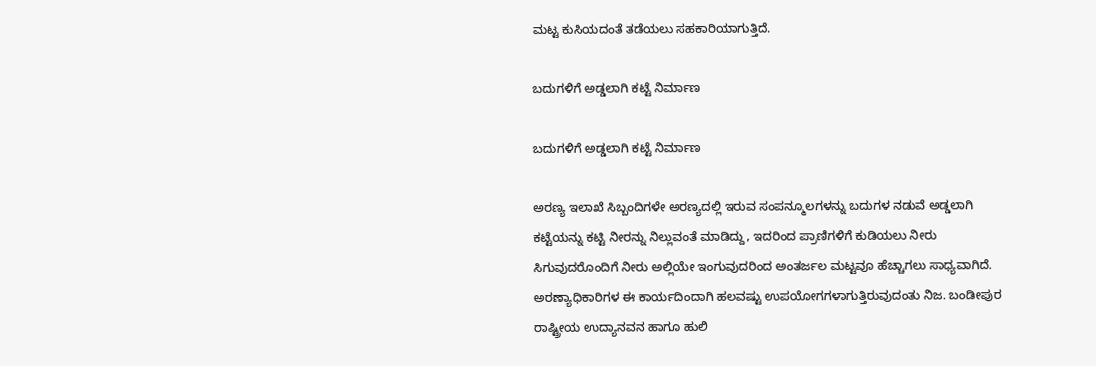ಮಟ್ಟ ಕುಸಿಯದಂತೆ ತಡೆಯಲು ಸಹಕಾರಿಯಾಗುತ್ತಿದೆ.

ಬದುಗಳಿಗೆ ಅಡ್ಡಲಾಗಿ ಕಟ್ಟೆ ನಿರ್ಮಾಣ

ಬದುಗಳಿಗೆ ಅಡ್ಡಲಾಗಿ ಕಟ್ಟೆ ನಿರ್ಮಾಣ

ಅರಣ್ಯ ಇಲಾಖೆ ಸಿಬ್ಬಂದಿಗಳೇ ಅರಣ್ಯದಲ್ಲಿ ಇರುವ ಸಂಪನ್ಮೂಲಗಳನ್ನು ಬದುಗಳ ನಡುವೆ ಅಡ್ಡಲಾಗಿ ಕಟ್ಟೆಯನ್ನು ಕಟ್ಟಿ ನೀರನ್ನು ನಿಲ್ಲುವಂತೆ ಮಾಡಿದ್ದು, ಇದರಿಂದ ಪ್ರಾಣಿಗಳಿಗೆ ಕುಡಿಯಲು ನೀರು ಸಿಗುವುದರೊಂದಿಗೆ ನೀರು ಅಲ್ಲಿಯೇ ಇಂಗುವುದರಿಂದ ಅಂತರ್ಜಲ ಮಟ್ಟವೂ ಹೆಚ್ಚಾಗಲು ಸಾಧ್ಯವಾಗಿದೆ. ಅರಣ್ಯಾಧಿಕಾರಿಗಳ ಈ ಕಾರ್ಯದಿಂದಾಗಿ ಹಲವಷ್ಟು ಉಪಯೋಗಗಳಾಗುತ್ತಿರುವುದಂತು ನಿಜ. ಬಂಡೀಪುರ ರಾಷ್ಟ್ರೀಯ ಉದ್ಯಾನವನ ಹಾಗೂ ಹುಲಿ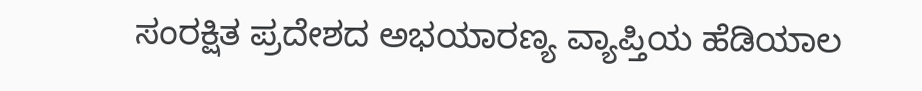ಸಂರಕ್ಷಿತ ಪ್ರದೇಶದ ಅಭಯಾರಣ್ಯ ವ್ಯಾಪ್ತಿಯ ಹೆಡಿಯಾಲ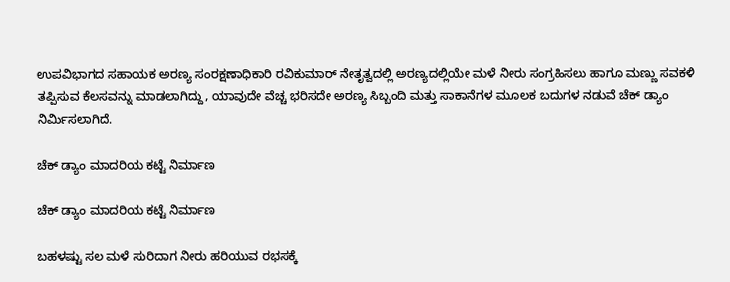ಉಪವಿಭಾಗದ ಸಹಾಯಕ ಅರಣ್ಯ ಸಂರಕ್ಷಣಾಧಿಕಾರಿ ರವಿಕುಮಾರ್ ನೇತೃತ್ವದಲ್ಲಿ ಅರಣ್ಯದಲ್ಲಿಯೇ ಮಳೆ ನೀರು ಸಂಗ್ರಹಿಸಲು ಹಾಗೂ ಮಣ್ಣು ಸವಕಳಿ ತಪ್ಪಿಸುವ ಕೆಲಸವನ್ನು ಮಾಡಲಾಗಿದ್ದು, ಯಾವುದೇ ವೆಚ್ಚ ಭರಿಸದೇ ಅರಣ್ಯ ಸಿಬ್ಬಂದಿ ಮತ್ತು ಸಾಕಾನೆಗಳ ಮೂಲಕ ಬದುಗಳ ನಡುವೆ ಚೆಕ್ ಡ್ಯಾಂ ನಿರ್ಮಿಸಲಾಗಿದೆ.

ಚೆಕ್ ಡ್ಯಾಂ ಮಾದರಿಯ ಕಟ್ಟೆ ನಿರ್ಮಾಣ

ಚೆಕ್ ಡ್ಯಾಂ ಮಾದರಿಯ ಕಟ್ಟೆ ನಿರ್ಮಾಣ

ಬಹಳಷ್ಟು ಸಲ ಮಳೆ ಸುರಿದಾಗ ನೀರು ಹರಿಯುವ ರಭಸಕ್ಕೆ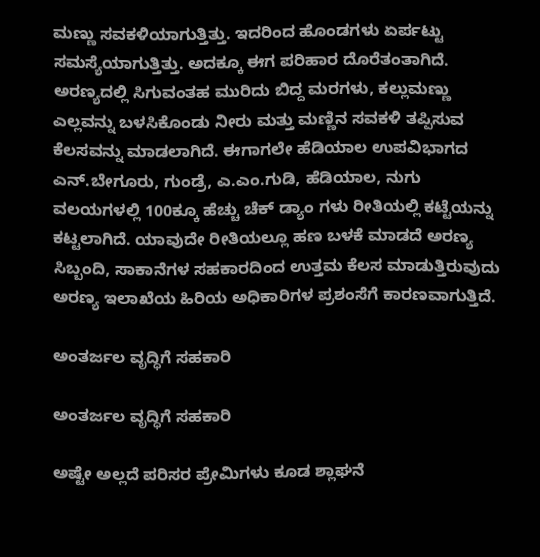ಮಣ್ಣು ಸವಕಳಿಯಾಗುತ್ತಿತ್ತು. ಇದರಿಂದ ಹೊಂಡಗಳು ಏರ್ಪಟ್ಟು ಸಮಸ್ಯೆಯಾಗುತ್ತಿತ್ತು. ಅದಕ್ಕೂ ಈಗ ಪರಿಹಾರ ದೊರೆತಂತಾಗಿದೆ. ಅರಣ್ಯದಲ್ಲಿ ಸಿಗುವಂತಹ ಮುರಿದು ಬಿದ್ದ ಮರಗಳು, ಕಲ್ಲುಮಣ್ಣು ಎಲ್ಲವನ್ನು ಬಳಸಿಕೊಂಡು ನೀರು ಮತ್ತು ಮಣ್ಣಿನ ಸವಕಳಿ ತಪ್ಪಿಸುವ ಕೆಲಸವನ್ನು ಮಾಡಲಾಗಿದೆ. ಈಗಾಗಲೇ ಹೆಡಿಯಾಲ ಉಪವಿಭಾಗದ ಎನ್.ಬೇಗೂರು, ಗುಂಡ್ರೆ, ಎ.ಎಂ.ಗುಡಿ, ಹೆಡಿಯಾಲ, ನುಗು ವಲಯಗಳಲ್ಲಿ 100ಕ್ಕೂ ಹೆಚ್ಚು ಚೆಕ್ ಡ್ಯಾಂ ಗಳು ರೀತಿಯಲ್ಲಿ ಕಟ್ಟೆಯನ್ನು ಕಟ್ಟಲಾಗಿದೆ. ಯಾವುದೇ ರೀತಿಯಲ್ಲೂ ಹಣ ಬಳಕೆ ಮಾಡದೆ ಅರಣ್ಯ ಸಿಬ್ಬಂದಿ, ಸಾಕಾನೆಗಳ ಸಹಕಾರದಿಂದ ಉತ್ತಮ ಕೆಲಸ ಮಾಡುತ್ತಿರುವುದು ಅರಣ್ಯ ಇಲಾಖೆಯ ಹಿರಿಯ ಅಧಿಕಾರಿಗಳ ಪ್ರಶಂಸೆಗೆ ಕಾರಣವಾಗುತ್ತಿದೆ.

ಅಂತರ್ಜಲ ವೃದ್ಧಿಗೆ ಸಹಕಾರಿ

ಅಂತರ್ಜಲ ವೃದ್ಧಿಗೆ ಸಹಕಾರಿ

ಅಷ್ಟೇ ಅಲ್ಲದೆ ಪರಿಸರ ಪ್ರೇಮಿಗಳು ಕೂಡ ಶ್ಲಾಘನೆ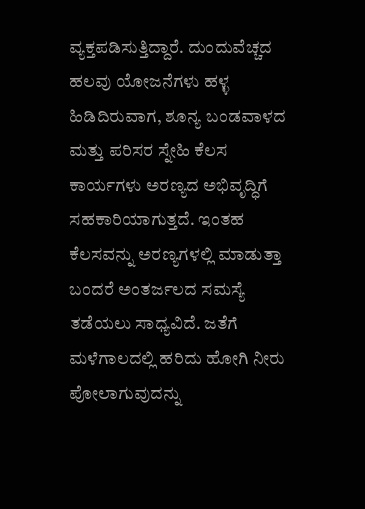ವ್ಯಕ್ತಪಡಿಸುತ್ತಿದ್ದಾರೆ. ದುಂದುವೆಚ್ಚದ ಹಲವು ಯೋಜನೆಗಳು ಹಳ್ಳ ಹಿಡಿದಿರುವಾಗ, ಶೂನ್ಯ ಬಂಡವಾಳದ ಮತ್ತು ಪರಿಸರ ಸ್ನೇಹಿ ಕೆಲಸ ಕಾರ್ಯಗಳು ಅರಣ್ಯದ ಅಭಿವೃದ್ಧಿಗೆ ಸಹಕಾರಿಯಾಗುತ್ತದೆ. ಇಂತಹ ಕೆಲಸವನ್ನು ಅರಣ್ಯಗಳಲ್ಲಿ ಮಾಡುತ್ತಾ ಬಂದರೆ ಅಂತರ್ಜಲದ ಸಮಸ್ಯೆ ತಡೆಯಲು ಸಾಧ್ಯವಿದೆ. ಜತೆಗೆ ಮಳೆಗಾಲದಲ್ಲಿ ಹರಿದು ಹೋಗಿ ನೀರು ಪೋಲಾಗುವುದನ್ನು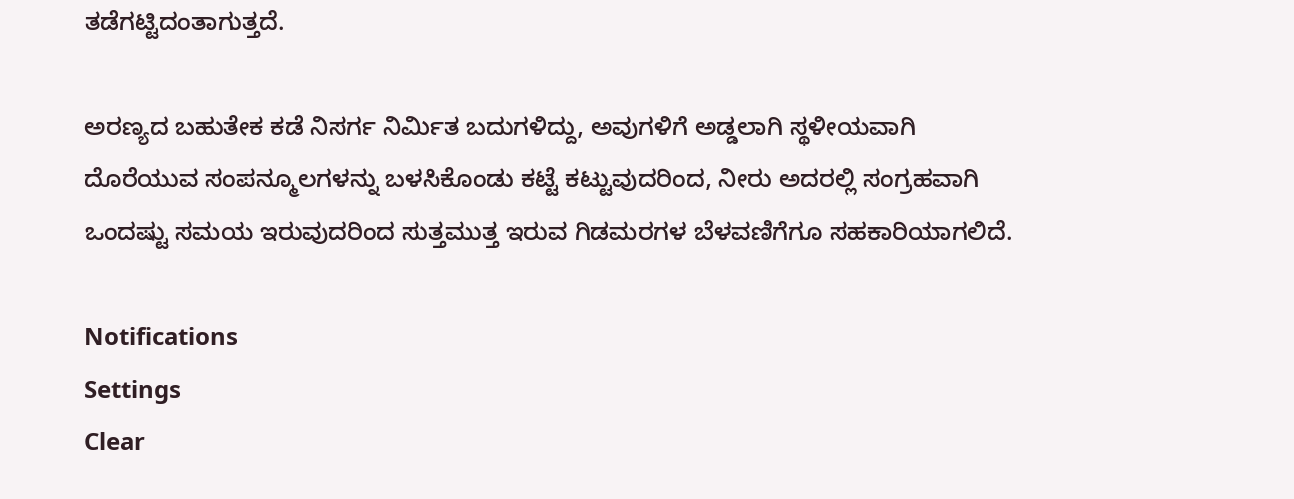ತಡೆಗಟ್ಟಿದಂತಾಗುತ್ತದೆ.

ಅರಣ್ಯದ ಬಹುತೇಕ ಕಡೆ ನಿಸರ್ಗ ನಿರ್ಮಿತ ಬದುಗಳಿದ್ದು, ಅವುಗಳಿಗೆ ಅಡ್ಡಲಾಗಿ ಸ್ಥಳೀಯವಾಗಿ ದೊರೆಯುವ ಸಂಪನ್ಮೂಲಗಳನ್ನು ಬಳಸಿಕೊಂಡು ಕಟ್ಟೆ ಕಟ್ಟುವುದರಿಂದ, ನೀರು ಅದರಲ್ಲಿ ಸಂಗ್ರಹವಾಗಿ ಒಂದಷ್ಟು ಸಮಯ ಇರುವುದರಿಂದ ಸುತ್ತಮುತ್ತ ಇರುವ ಗಿಡಮರಗಳ ಬೆಳವಣಿಗೆಗೂ ಸಹಕಾರಿಯಾಗಲಿದೆ.

Notifications
Settings
Clear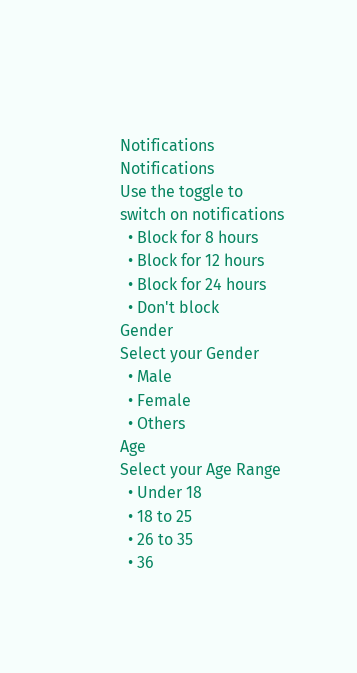Notifications
Notifications
Use the toggle to switch on notifications
  • Block for 8 hours
  • Block for 12 hours
  • Block for 24 hours
  • Don't block
Gender
Select your Gender
  • Male
  • Female
  • Others
Age
Select your Age Range
  • Under 18
  • 18 to 25
  • 26 to 35
  • 36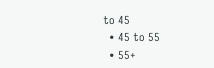to 45
  • 45 to 55
  • 55+